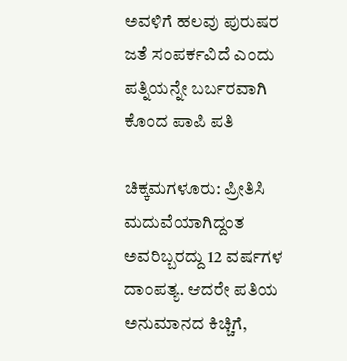ಅವಳಿಗೆ ಹಲವು ಪುರುಷರ ಜತೆ ಸಂಪರ್ಕವಿದೆ ಎಂದು ಪತ್ನಿಯನ್ನೇ ಬರ್ಬರವಾಗಿ ಕೊಂದ ಪಾಪಿ ಪತಿ

ಚಿಕ್ಕಮಗಳೂರು: ಪ್ರೀತಿಸಿ ಮದುವೆಯಾಗಿದ್ದಂತ ಅವರಿಬ್ಬರದ್ದು 12 ವರ್ಷಗಳ ದಾಂಪತ್ಯ. ಆದರೇ ಪತಿಯ ಅನುಮಾನದ ಕಿಚ್ಚಿಗೆ,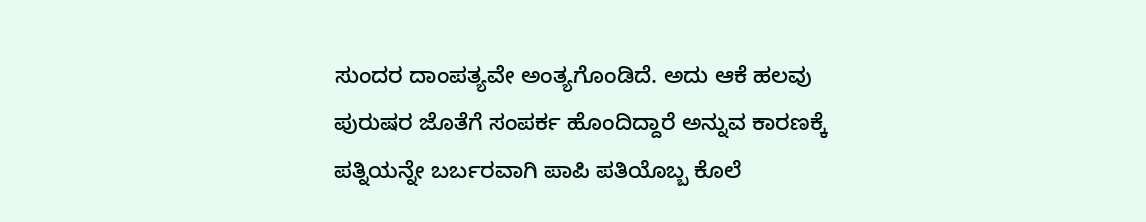ಸುಂದರ ದಾಂಪತ್ಯವೇ ಅಂತ್ಯಗೊಂಡಿದೆ. ಅದು ಆಕೆ ಹಲವು ಪುರುಷರ ಜೊತೆಗೆ ಸಂಪರ್ಕ ಹೊಂದಿದ್ದಾರೆ ಅನ್ನುವ ಕಾರಣಕ್ಕೆ ಪತ್ನಿಯನ್ನೇ ಬರ್ಬರವಾಗಿ ಪಾಪಿ ಪತಿಯೊಬ್ಬ ಕೊಲೆ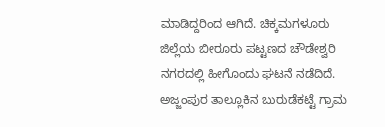ಮಾಡಿದ್ದರಿಂದ ಆಗಿದೆ. ಚಿಕ್ಕಮಗಳೂರು ಜಿಲ್ಲೆಯ ಬೀರೂರು ಪಟ್ಟಣದ ಚೌಡೇಶ್ವರಿ ನಗರದಲ್ಲಿ ಹೀಗೊಂದು ಘಟನೆ ನಡೆದಿದೆ. ಅಜ್ಜಂಪುರ ತಾಲ್ಲೂಕಿನ ಬುರುಡೆಕಟ್ಟೆ ಗ್ರಾಮ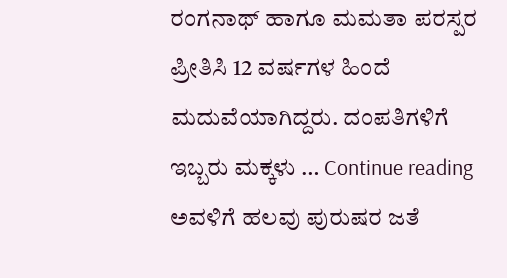ರಂಗನಾಥ್ ಹಾಗೂ ಮಮತಾ ಪರಸ್ಪರ ಪ್ರೀತಿಸಿ 12 ವರ್ಷಗಳ ಹಿಂದೆ ಮದುವೆಯಾಗಿದ್ದರು. ದಂಪತಿಗಳಿಗೆ ಇಬ್ಬರು ಮಕ್ಕಳು … Continue reading ಅವಳಿಗೆ ಹಲವು ಪುರುಷರ ಜತೆ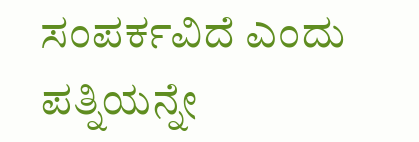ಸಂಪರ್ಕವಿದೆ ಎಂದು ಪತ್ನಿಯನ್ನೇ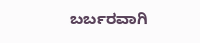ಬರ್ಬರವಾಗಿ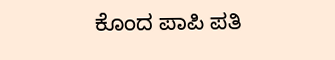ಕೊಂದ ಪಾಪಿ ಪತಿ